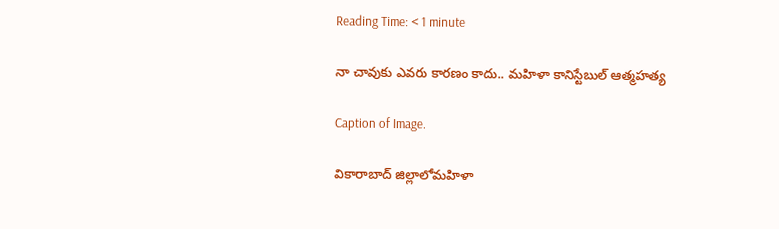Reading Time: < 1 minute

నా చావుకు ఎవరు కారణం కాదు.. మహిళా కానిస్టేబుల్ ఆత్మహత్య

Caption of Image.

వికారాబాద్ జిల్లాలోమహిళా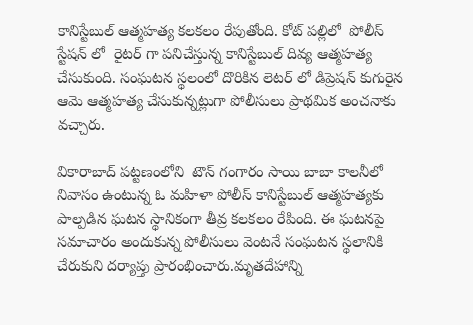కానిస్టేబుల్ ఆత్మహత్య కలకలం రేపుతోంది. కోట్ పల్లిలో  పోలీస్ స్టేషన్ లో  రైటర్ గా పనిచేస్తున్న కానిస్టేబుల్ దివ్య ఆత్మహత్య చేసుకుంది. సంఘటన స్థలంలో దొరికిన లెటర్ లో డిప్రెషన్ కుగురైన ఆమె ఆత్మహత్య చేసుకున్నట్లుగా పోలీసులు ప్రాథమిక అంచనాకు వచ్చారు.

వికారాబాద్ పట్టణంలోని  టౌన్ గంగారం సాయి బాబా కాలనీలో నివాసం ఉంటున్న ఓ మహిళా పోలీస్ కానిస్టేబుల్ ఆత్మహత్యకు పాల్పడిన ఘటన స్థానికంగా తీవ్ర కలకలం రేపింది. ఈ ఘటనపై సమాచారం అందుకున్న పోలీసులు వెంటనే సంఘటన స్థలానికి చేరుకుని దర్యాప్తు ప్రారంభించారు.మృతదేహాన్ని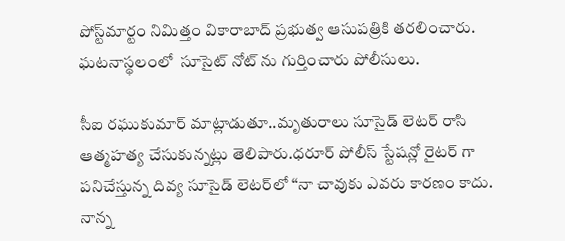పోస్ట్‌మార్టం నిమిత్తం వికారాబాద్ ప్రభుత్వ ఆసుపత్రికి తరలించారు. ఘటనాస్థలంలో  సూసైట్ నోట్ ను గుర్తించారు పోలీసులు.

సీఐ రఘుకుమార్ మాట్లాడుతూ..మృతురాలు సూసైడ్ లెటర్ రాసి ఆత్మహత్య చేసుకున్నట్లు తెలిపారు.ధరూర్ పోలీస్ స్టేషన్లో రైటర్ గా పనిచేస్తున్న దివ్య సూసైడ్ లెటర్‌లో “నా చావుకు ఎవరు కారణం కాదు. నాన్న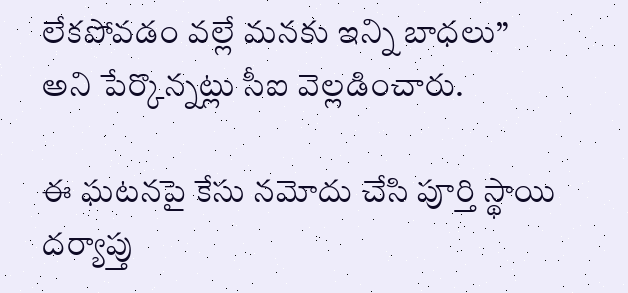లేకపోవడం వల్లే మనకు ఇన్ని బాధలు” అని పేర్కొన్నట్లు సీఐ వెల్లడించారు.

ఈ ఘటనపై కేసు నమోదు చేసి పూర్తి స్థాయి దర్యాప్తు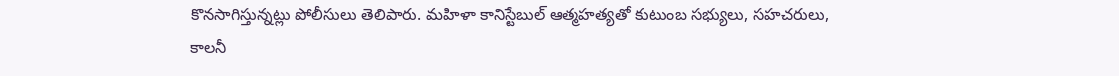కొనసాగిస్తున్నట్లు పోలీసులు తెలిపారు. మహిళా కానిస్టేబుల్ ఆత్మహత్యతో కుటుంబ సభ్యులు, సహచరులు, కాలనీ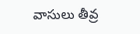వాసులు తీవ్ర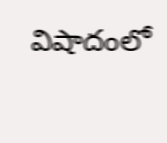విషాదంలో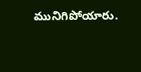మునిగిపోయారు.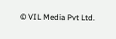© VIL Media Pvt Ltd.